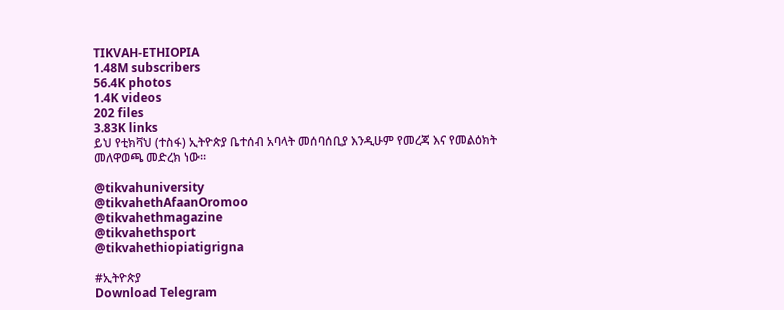TIKVAH-ETHIOPIA
1.48M subscribers
56.4K photos
1.4K videos
202 files
3.83K links
ይህ የቲክቫህ (ተስፋ) ኢትዮጵያ ቤተሰብ አባላት መሰባሰቢያ እንዲሁም የመረጃ እና የመልዕክት መለዋወጫ መድረክ ነው።

@tikvahuniversity
@tikvahethAfaanOromoo
@tikvahethmagazine
@tikvahethsport
@tikvahethiopiatigrigna

#ኢትዮጵያ
Download Telegram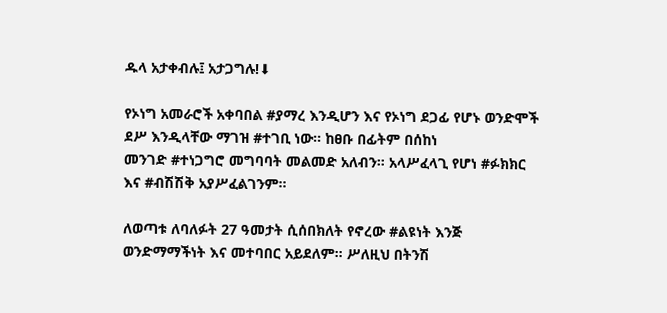ዱላ አታቀብሉ፤ አታጋግሉ!⬇

የኦነግ አመራሮች አቀባበል #ያማረ እንዲሆን እና የኦነግ ደጋፊ የሆኑ ወንድሞች ደሥ እንዲላቸው ማገዝ #ተገቢ ነው። ከፀቡ በፊትም በሰከነ
መንገድ #ተነጋግሮ መግባባት መልመድ አለብን። አላሥፈላጊ የሆነ #ፉክክር እና #ብሽሽቅ አያሥፈልገንም።

ለወጣቱ ለባለፉት 27 ዓመታት ሲሰበክለት የኖረው #ልዩነት እንጅ ወንድማማችነት እና መተባበር አይደለም። ሥለዚህ በትንሽ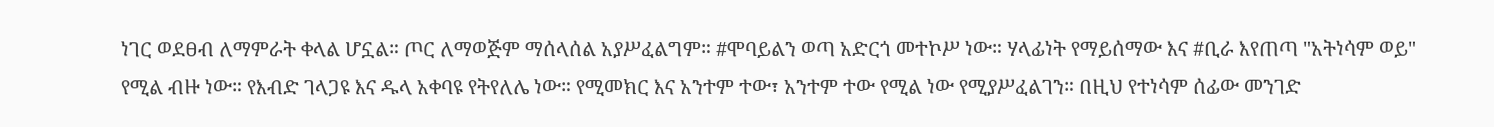ነገር ወደፀብ ለማምራት ቀላል ሆኗል። ጦር ለማወጅም ማሰላሰል አያሥፈልግም። #ሞባይልን ወጣ አድርጎ መተኮሥ ነው። ሃላፊነት የማይሰማው እና #ቢራ እየጠጣ "አትነሳም ወይ" የሚል ብዙ ነው። የእብድ ገላጋዩ እና ዱላ አቀባዩ የትየለሌ ነው። የሚመክር እና አንተም ተው፣ አንተም ተው የሚል ነው የሚያሥፈልገን። በዚህ የተነሳም ሰፊው መንገድ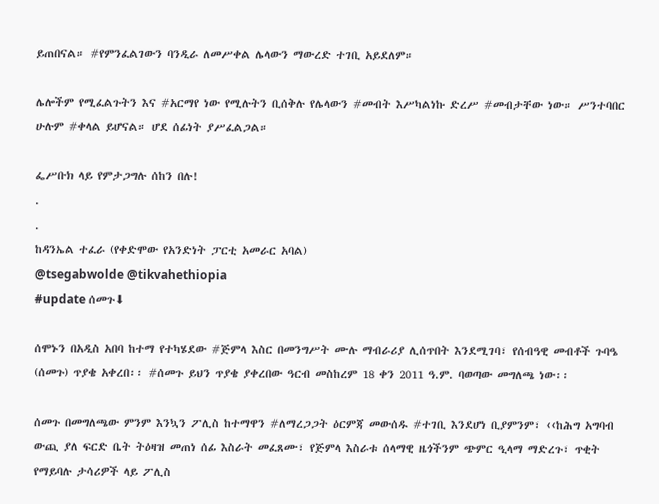ይጠበናል። #የምንፈልገውን ባንዲራ ለመሥቀል ሌላውን ማውረድ ተገቢ አይደለም።

ሌሎችም የሚፈልጉትን እና #አርማየ ነው የሚሉትን ቢሰቅሉ የሌላውን #መብት እሥካልነኩ ድረሥ #መብታቸው ነው። ሥንተባበር ሁሉም #ቀላል ይሆናል። ሆደ ሰፊነት ያሥፈልጋል።

ፌሥቡክ ላይ የምታጋግሉ ሰከን በሉ!
.
.
ከዳንኤል ተፈራ (የቀድሞው የአንድነት ፓርቲ አመራር አባል)
@tsegabwolde @tikvahethiopia
#update ሰመጉ⬇

ሰሞኑን በአዲስ አበባ ከተማ የተካሄደው #ጅምላ እስር በመንግሥት ሙሉ ማብራሪያ ሊሰጥበት እንደሚገባ፣ የሰብዓዊ መብቶች ጉባዔ (ሰመጉ) ጥያቄ አቀረበ፡፡ #ሰመጉ ይህን ጥያቄ ያቀረበው ዓርብ መስከረም 18 ቀን 2011 ዓ.ም. ባወጣው መግለጫ ነው፡፡

ሰመጉ በመግለጫው ምንም እንኳን ፖሊስ ከተማዋን #ለማረጋጋት ዕርምጃ መውሰዱ #ተገቢ እንደሆነ ቢያምንም፣ ‹‹ከሕግ አግባብ ውጪ ያለ ፍርድ ቤት ትዕዛዝ መጠነ ሰፊ እስራት መፈጸሙ፣ የጅምላ እስራቱ ሰላማዊ ዜጎችንም ጭምር ዒላማ ማድረጉ፣ ጥቂት የማይባሉ ታሳሪዎች ላይ ፖሊስ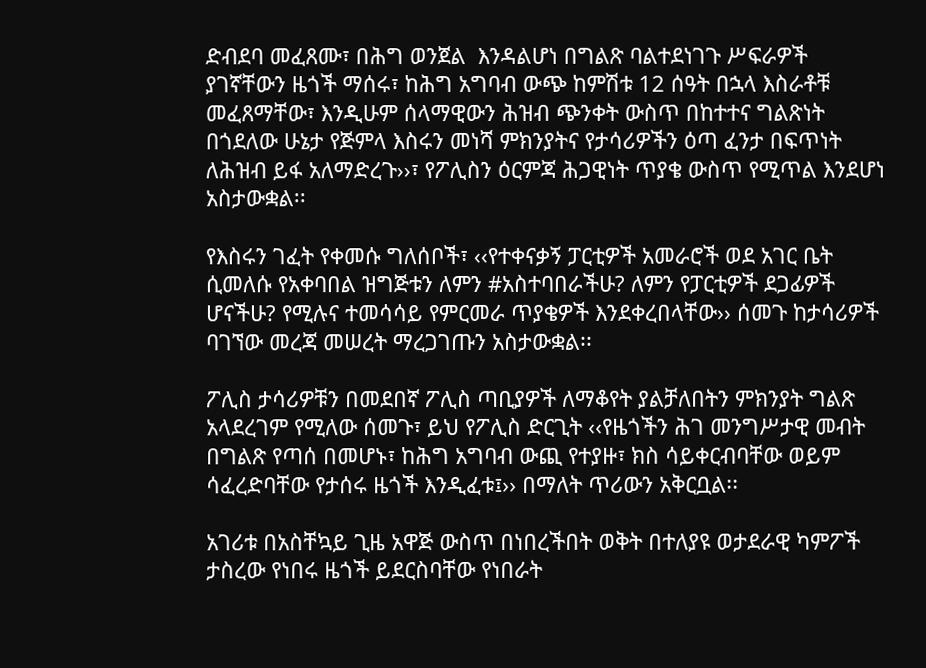ድብደባ መፈጸሙ፣ በሕግ ወንጀል  እንዳልሆነ በግልጽ ባልተደነገጉ ሥፍራዎች ያገኛቸውን ዜጎች ማሰሩ፣ ከሕግ አግባብ ውጭ ከምሽቱ 12 ሰዓት በኋላ እስራቶቹ መፈጸማቸው፣ እንዲሁም ሰላማዊውን ሕዝብ ጭንቀት ውስጥ በከተተና ግልጽነት በጎደለው ሁኔታ የጅምላ እስሩን መነሻ ምክንያትና የታሳሪዎችን ዕጣ ፈንታ በፍጥነት ለሕዝብ ይፋ አለማድረጉ››፣ የፖሊስን ዕርምጃ ሕጋዊነት ጥያቄ ውስጥ የሚጥል እንደሆነ አስታውቋል፡፡

የእስሩን ገፈት የቀመሱ ግለሰቦች፣ ‹‹የተቀናቃኝ ፓርቲዎች አመራሮች ወደ አገር ቤት ሲመለሱ የአቀባበል ዝግጅቱን ለምን #አስተባበራችሁ? ለምን የፓርቲዎች ደጋፊዎች ሆናችሁ? የሚሉና ተመሳሳይ የምርመራ ጥያቄዎች እንደቀረበላቸው›› ሰመጉ ከታሳሪዎች ባገኘው መረጃ መሠረት ማረጋገጡን አስታውቋል፡፡

ፖሊስ ታሳሪዎቹን በመደበኛ ፖሊስ ጣቢያዎች ለማቆየት ያልቻለበትን ምክንያት ግልጽ አላደረገም የሚለው ሰመጉ፣ ይህ የፖሊስ ድርጊት ‹‹የዜጎችን ሕገ መንግሥታዊ መብት በግልጽ የጣሰ በመሆኑ፣ ከሕግ አግባብ ውጪ የተያዙ፣ ክስ ሳይቀርብባቸው ወይም ሳፈረድባቸው የታሰሩ ዜጎች እንዲፈቱ፤›› በማለት ጥሪውን አቅርቧል፡፡

አገሪቱ በአስቸኳይ ጊዜ አዋጅ ውስጥ በነበረችበት ወቅት በተለያዩ ወታደራዊ ካምፖች ታስረው የነበሩ ዜጎች ይደርስባቸው የነበራት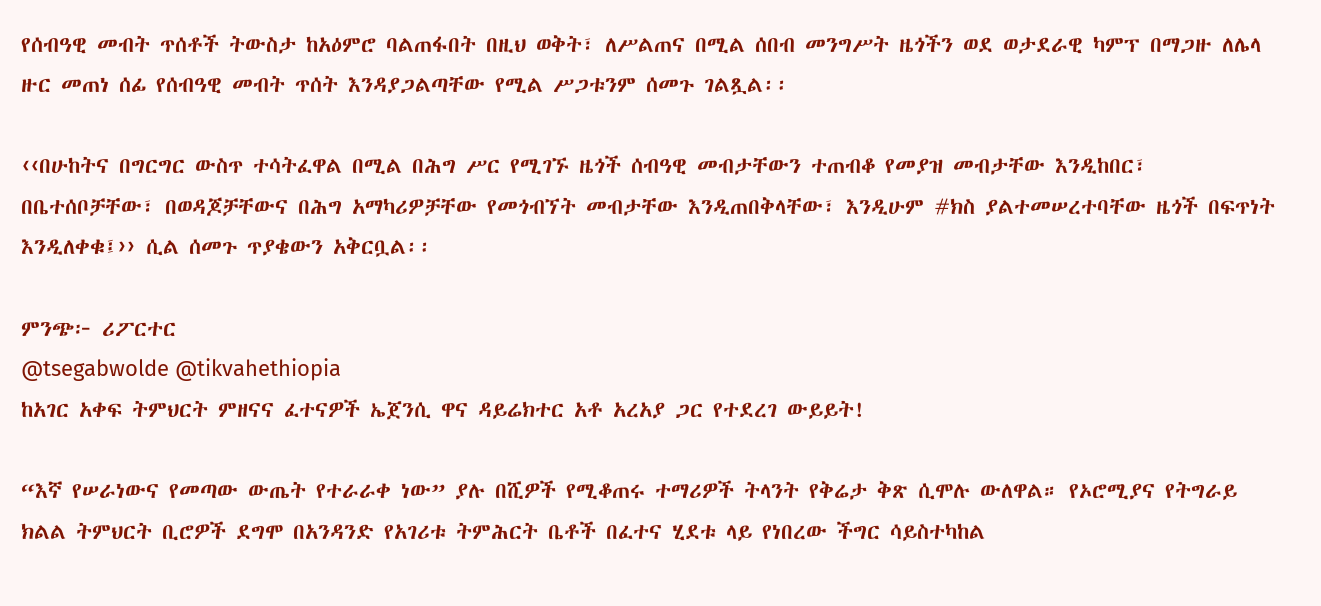የሰብዓዊ መብት ጥሰቶች ትውስታ ከአዕምሮ ባልጠፋበት በዚህ ወቅት፣ ለሥልጠና በሚል ሰበብ መንግሥት ዜጎችን ወደ ወታደራዊ ካምፕ በማጋዙ ለሌላ ዙር መጠነ ሰፊ የሰብዓዊ መብት ጥሰት እንዳያጋልጣቸው የሚል ሥጋቱንም ሰመጉ ገልጿል፡፡

‹‹በሁከትና በግርግር ውስጥ ተሳትፈዋል በሚል በሕግ ሥር የሚገኙ ዜጎች ሰብዓዊ መብታቸውን ተጠብቆ የመያዝ መብታቸው እንዲከበር፣ በቤተሰቦቻቸው፣ በወዳጆቻቸውና በሕግ አማካሪዎቻቸው የመጎብኘት መብታቸው እንዲጠበቅላቸው፣ እንዲሁም #ክስ ያልተመሠረተባቸው ዜጎች በፍጥነት እንዲለቀቁ፤›› ሲል ሰመጉ ጥያቄውን አቅርቧል፡፡

ምንጭ፦ ሪፖርተር
@tsegabwolde @tikvahethiopia
ከአገር አቀፍ ትምህርት ምዘናና ፈተናዎች ኤጀንሲ ዋና ዳይሬክተር አቶ አረአያ ጋር የተደረገ ውይይት!

“እኛ የሠራነውና የመጣው ውጤት የተራራቀ ነው” ያሉ በሺዎች የሚቆጠሩ ተማሪዎች ትላንት የቅሬታ ቅጽ ሲሞሉ ውለዋል። የኦሮሚያና የትግራይ ክልል ትምህርት ቢሮዎች ደግሞ በአንዳንድ የአገሪቱ ትምሕርት ቤቶች በፈተና ሂደቱ ላይ የነበረው ችግር ሳይስተካከል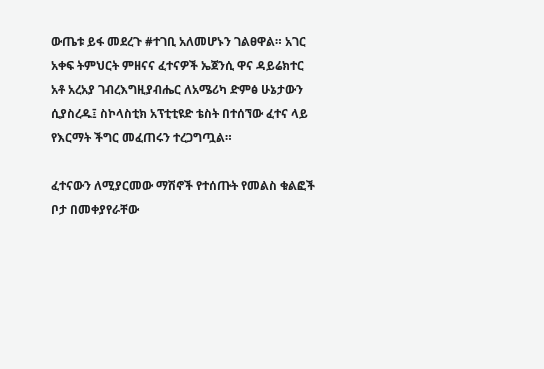ውጤቱ ይፋ መደረጉ #ተገቢ አለመሆኑን ገልፀዋል። አገር አቀፍ ትምህርት ምዘናና ፈተናዎች ኤጀንሲ ዋና ዳይሬክተር አቶ አረአያ ገብረእግዚያብሔር ለአሜሪካ ድምፅ ሁኔታውን ሲያስረዱ፤ ስኮላስቲክ አፕቲቲዩድ ቴስት በተሰኘው ፈተና ላይ የእርማት ችግር መፈጠሩን ተረጋግጧል።

ፈተናውን ለሚያርመው ማሽኖች የተሰጡት የመልስ ቁልፎች ቦታ በመቀያየራቸው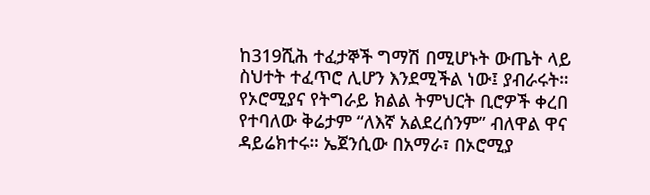ከ319ሺሕ ተፈታኞች ግማሽ በሚሆኑት ውጤት ላይ ስህተት ተፈጥሮ ሊሆን እንደሚችል ነው፤ ያብራሩት። የኦሮሚያና የትግራይ ክልል ትምህርት ቢሮዎች ቀረበ የተባለው ቅሬታም “ለእኛ አልደረሰንም” ብለዋል ዋና ዳይሬክተሩ። ኤጀንሲው በአማራ፣ በኦሮሚያ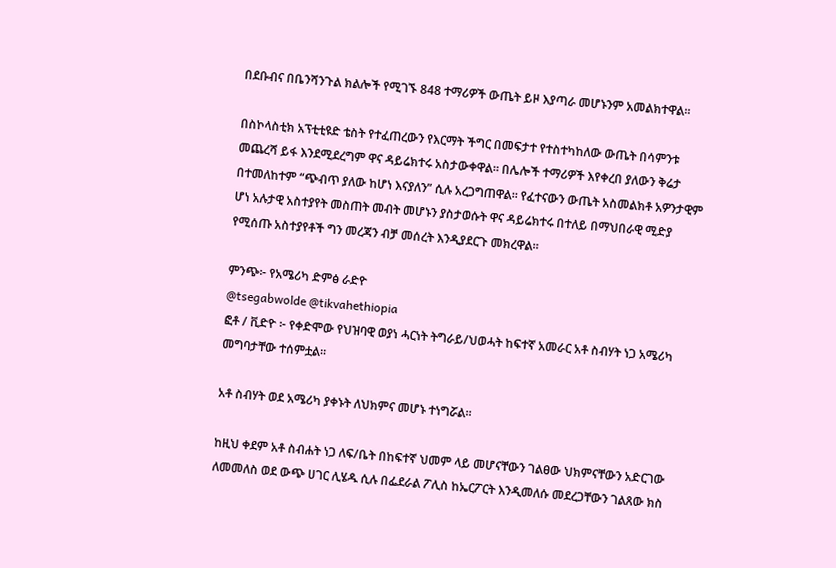በደቡብና በቤንሻንጉል ክልሎች የሚገኙ 848 ተማሪዎች ውጤት ይዞ እያጣራ መሆኑንም አመልክተዋል።

በስኮላስቲክ አፕቲቲዩድ ቴስት የተፈጠረውን የእርማት ችግር በመፍታተ የተስተካከለው ውጤት በሳምንቱ መጨረሻ ይፋ እንደሚደረግም ዋና ዳይሬክተሩ አስታውቀዋል። በሌሎች ተማሪዎች እየቀረበ ያለውን ቅሬታ በተመለከተም “ጭብጥ ያለው ከሆነ እናያለን” ሲሉ አረጋግጠዋል። የፈተናውን ውጤት አስመልክቶ አዎንታዊም ሆነ አሉታዊ አስተያየት መስጠት መብት መሆኑን ያስታወሱት ዋና ዳይሬክተሩ በተለይ በማህበራዊ ሚድያ የሚሰጡ አስተያየቶች ግን መረጃን ብቻ መሰረት እንዲያደርጉ መክረዋል።

ምንጭ፦ የአሜሪካ ድምፅ ራድዮ
@tsegabwolde @tikvahethiopia
ፎቶ / ቪድዮ ፦ የቀድሞው የህዝባዊ ወያነ ሓርነት ትግራይ/ህወሓት ከፍተኛ አመራር አቶ ስብሃት ነጋ አሜሪካ መግባታቸው ተሰምቷል።

አቶ ስብሃት ወደ አሜሪካ ያቀኑት ለህክምና መሆኑ ተነግሯል።

ከዚህ ቀደም አቶ ስብሐት ነጋ ለፍ/ቤት በከፍተኛ ህመም ላይ መሆናቸውን ገልፀው ህክምናቸውን አድርገው ለመመለስ ወደ ውጭ ሀገር ሊሄዱ ሲሉ በፌደራል ፖሊስ ከኤርፖርት እንዲመለሱ መደረጋቸውን ገልጸው ክስ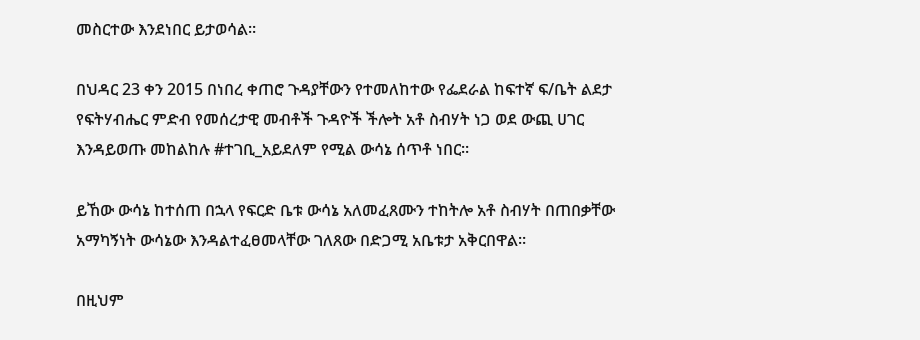መስርተው እንደነበር ይታወሳል።

በህዳር 23 ቀን 2015 በነበረ ቀጠሮ ጉዳያቸውን የተመለከተው የፌደራል ከፍተኛ ፍ/ቤት ልደታ የፍትሃብሔር ምድብ የመሰረታዊ መብቶች ጉዳዮች ችሎት አቶ ስብሃት ነጋ ወደ ውጪ ሀገር እንዳይወጡ መከልከሉ #ተገቢ_አይደለም የሚል ውሳኔ ሰጥቶ ነበር።

ይኸው ውሳኔ ከተሰጠ በኋላ የፍርድ ቤቱ ውሳኔ አለመፈጸሙን ተከትሎ አቶ ስብሃት በጠበቃቸው አማካኝነት ውሳኔው እንዳልተፈፀመላቸው ገለጸው በድጋሚ አቤቱታ አቅርበዋል።

በዚህም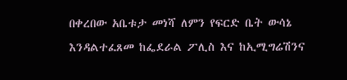በቀረበው አቤቱታ መነሻ ለምን የፍርድ ቤት ውሳኔ እንዳልተፈጸመ ከፌደራል ፖሊስ እና ከኢሚግሬሽንና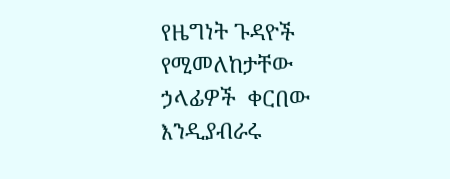የዜግነት ጉዳዮች የሚመለከታቸው ኃላፊዎች  ቀርበው  እንዲያብራሩ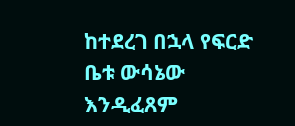ከተደረገ በኋላ የፍርድ ቤቱ ውሳኔው እንዲፈጸም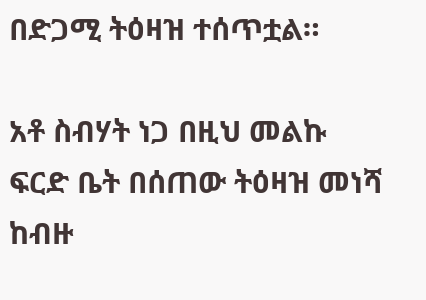በድጋሚ ትዕዛዝ ተሰጥቷል።

አቶ ስብሃት ነጋ በዚህ መልኩ ፍርድ ቤት በሰጠው ትዕዛዝ መነሻ  ከብዙ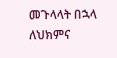መጉላላት በኋላ ለህክምና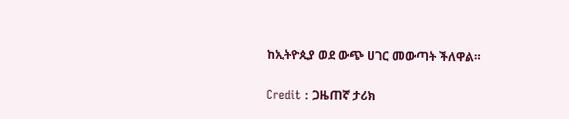ከኢትዮጲያ ወደ ውጭ ሀገር መውጣት ችለዋል።

Credit : ጋዜጠኛ ታሪክ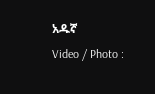አዱኛ
Video / Photo :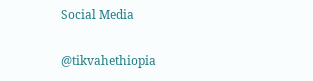Social Media

@tikvahethiopia